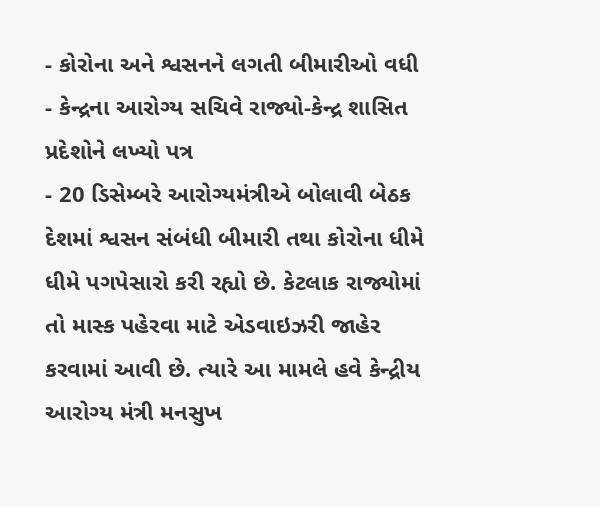- કોરોના અને શ્વસનને લગતી બીમારીઓ વધી
- કેન્દ્રના આરોગ્ય સચિવે રાજ્યો-કેન્દ્ર શાસિત પ્રદેશોને લખ્યો પત્ર
- 20 ડિસેમ્બરે આરોગ્યમંત્રીએ બોલાવી બેઠક
દેશમાં શ્વસન સંબંધી બીમારી તથા કોરોના ધીમે ધીમે પગપેસારો કરી રહ્યો છે. કેટલાક રાજ્યોમાં તો માસ્ક પહેરવા માટે એડવાઇઝરી જાહેર કરવામાં આવી છે. ત્યારે આ મામલે હવે કેન્દ્રીય આરોગ્ય મંત્રી મનસુખ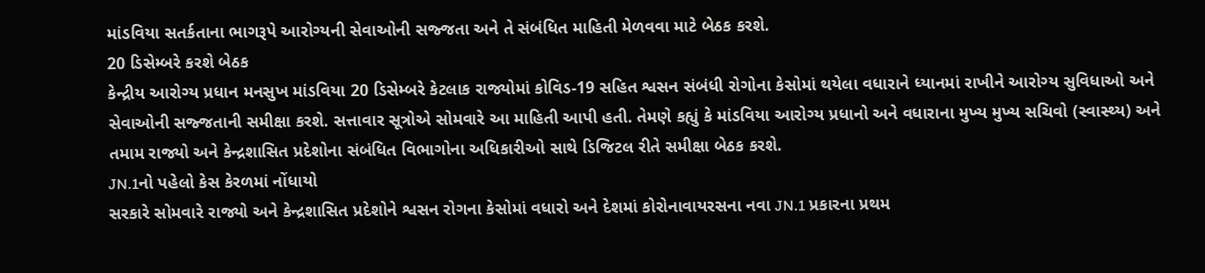માંડવિયા સતર્કતાના ભાગરૂપે આરોગ્યની સેવાઓની સજ્જતા અને તે સંબંધિત માહિતી મેળવવા માટે બેઠક કરશે.
20 ડિસેમ્બરે કરશે બેઠક
કેન્દ્રીય આરોગ્ય પ્રધાન મનસુખ માંડવિયા 20 ડિસેમ્બરે કેટલાક રાજ્યોમાં કોવિડ-19 સહિત શ્વસન સંબંધી રોગોના કેસોમાં થયેલા વધારાને ધ્યાનમાં રાખીને આરોગ્ય સુવિધાઓ અને સેવાઓની સજ્જતાની સમીક્ષા કરશે. સત્તાવાર સૂત્રોએ સોમવારે આ માહિતી આપી હતી. તેમણે કહ્યું કે માંડવિયા આરોગ્ય પ્રધાનો અને વધારાના મુખ્ય મુખ્ય સચિવો (સ્વાસ્થ્ય) અને તમામ રાજ્યો અને કેન્દ્રશાસિત પ્રદેશોના સંબંધિત વિભાગોના અધિકારીઓ સાથે ડિજિટલ રીતે સમીક્ષા બેઠક કરશે.
JN.1નો પહેલો કેસ કેરળમાં નોંધાયો
સરકારે સોમવારે રાજ્યો અને કેન્દ્રશાસિત પ્રદેશોને શ્વસન રોગના કેસોમાં વધારો અને દેશમાં કોરોનાવાયરસના નવા JN.1 પ્રકારના પ્રથમ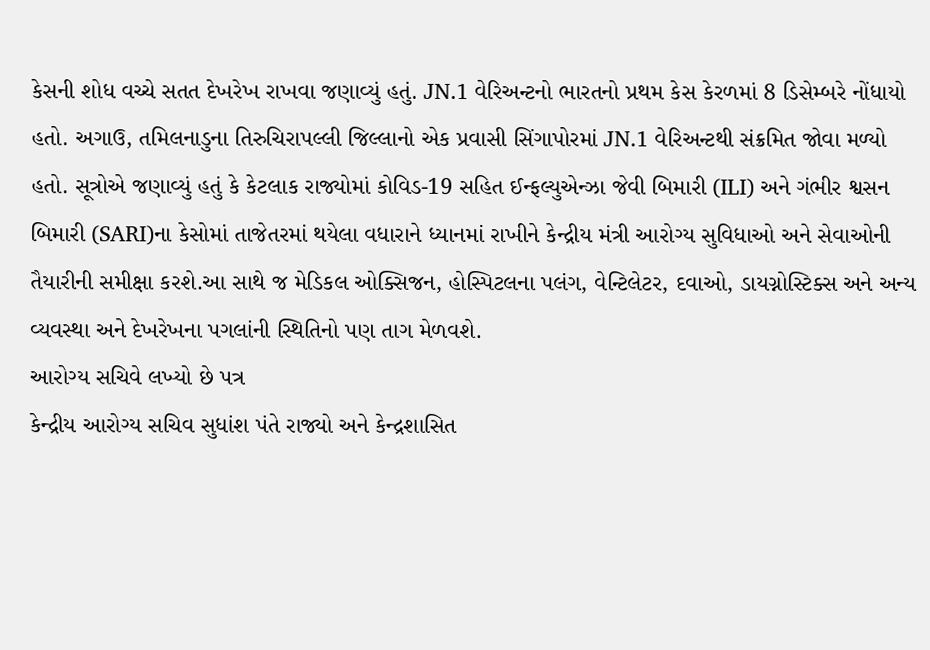કેસની શોધ વચ્ચે સતત દેખરેખ રાખવા જણાવ્યું હતું. JN.1 વેરિઅન્ટનો ભારતનો પ્રથમ કેસ કેરળમાં 8 ડિસેમ્બરે નોંધાયો હતો. અગાઉ, તમિલનાડુના તિરુચિરાપલ્લી જિલ્લાનો એક પ્રવાસી સિંગાપોરમાં JN.1 વેરિઅન્ટથી સંક્રમિત જોવા મળ્યો હતો. સૂત્રોએ જણાવ્યું હતું કે કેટલાક રાજ્યોમાં કોવિડ-19 સહિત ઈન્ફલ્યુએન્ઝા જેવી બિમારી (ILI) અને ગંભીર શ્વસન બિમારી (SARI)ના કેસોમાં તાજેતરમાં થયેલા વધારાને ધ્યાનમાં રાખીને કેન્દ્રીય મંત્રી આરોગ્ય સુવિધાઓ અને સેવાઓની તૈયારીની સમીક્ષા કરશે.આ સાથે જ મેડિકલ ઓક્સિજન, હોસ્પિટલના પલંગ, વેન્ટિલેટર, દવાઓ, ડાયગ્નોસ્ટિક્સ અને અન્ય વ્યવસ્થા અને દેખરેખના પગલાંની સ્થિતિનો પણ તાગ મેળવશે.
આરોગ્ય સચિવે લખ્યો છે પત્ર
કેન્દ્રીય આરોગ્ય સચિવ સુધાંશ પંતે રાજ્યો અને કેન્દ્રશાસિત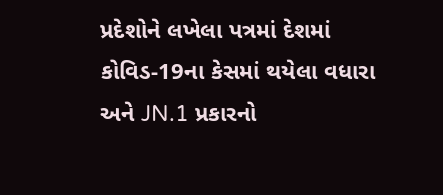પ્રદેશોને લખેલા પત્રમાં દેશમાં કોવિડ-19ના કેસમાં થયેલા વધારા અને JN.1 પ્રકારનો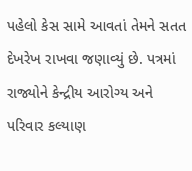પહેલો કેસ સામે આવતાં તેમને સતત દેખરેખ રાખવા જણાવ્યું છે. પત્રમાં રાજ્યોને કેન્દ્રીય આરોગ્ય અને પરિવાર કલ્યાણ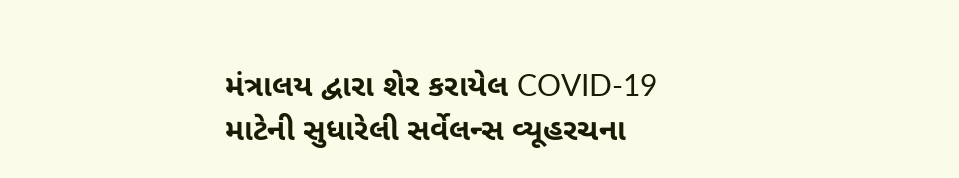મંત્રાલય દ્વારા શેર કરાયેલ COVID-19 માટેની સુધારેલી સર્વેલન્સ વ્યૂહરચના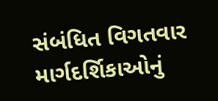સંબંધિત વિગતવાર માર્ગદર્શિકાઓનું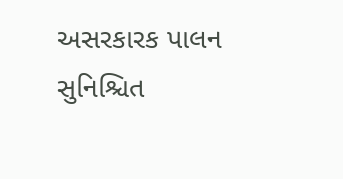અસરકારક પાલન સુનિશ્ચિત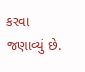કરવા જણાવ્યું છે.